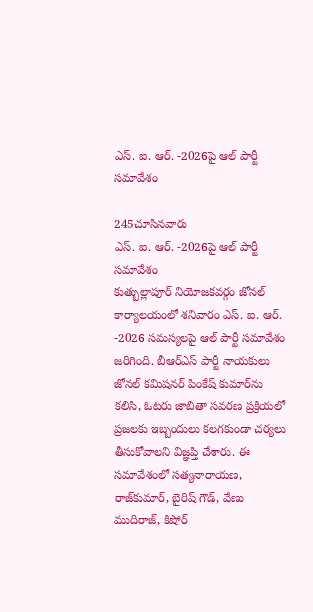ఎస్‌. ఐ. ఆర్. -2026పై ఆల్ పార్టీ సమావేశం

245చూసినవారు
ఎస్‌. ఐ. ఆర్. -2026పై ఆల్ పార్టీ సమావేశం
కుత్బుల్లాపూర్ నియోజకవర్గం జోనల్ కార్యాలయంలో శనివారం ఎస్‌. ఐ. ఆర్. -2026 సమస్యలపై ఆల్ పార్టీ సమావేశం జరిగింది. బీఆర్‌ఎస్ పార్టీ నాయకులు జోనల్ కమిషనర్ పింకేష్ కుమార్‌ను కలిసి, ఓటరు జాబితా సవరణ ప్రక్రియలో ప్రజలకు ఇబ్బందులు కలగకుండా చర్యలు తీసుకోవాలని విజ్ఞప్తి చేశారు. ఈ సమావేశంలో సత్యనారాయణ, రాజ్‌కుమార్, బైరిష్ గౌడ్, వేణు ముదిరాజ్, కిషోర్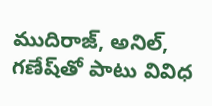ముదిరాజ్, అనిల్, గణేష్‌తో పాటు వివిధ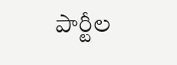పార్టీల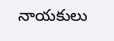నాయకులు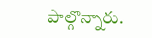పాల్గొన్నారు.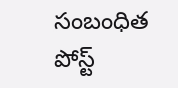సంబంధిత పోస్ట్